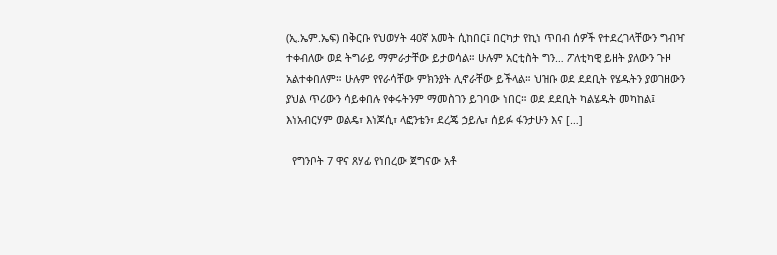(ኢ.ኤም.ኤፍ) በቅርቡ የህወሃት 40ኛ አመት ሲከበር፤ በርካታ የኪነ ጥበብ ሰዎች የተደረገላቸውን ግብዣ ተቀብለው ወደ ትግራይ ማምራታቸው ይታወሳል። ሁሉም አርቲስት ግን… ፖለቲካዊ ይዘት ያለውን ጉዞ አልተቀበለም። ሁሉም የየራሳቸው ምክንያት ሊኖራቸው ይችላል። ህዝቡ ወደ ደደቢት የሄዱትን ያወገዘውን ያህል ጥሪውን ሳይቀበሉ የቀሩትንም ማመስገን ይገባው ነበር። ወደ ደደቢት ካልሄዱት መካከል፤ እነአብርሃም ወልዴ፣ እነጆሲ፣ ላፎንቴን፣ ደረጄ ኃይሌ፣ ሰይፉ ፋንታሁን እና […]

  የግንቦት 7 ዋና ጸሃፊ የነበረው ጀግናው አቶ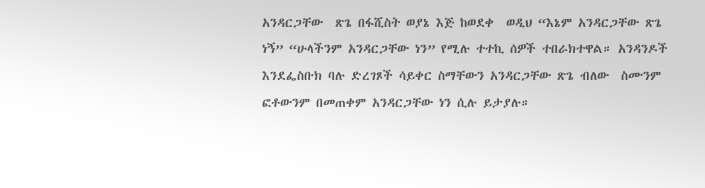አንዳርጋቸው  ጽጌ በፋሺስት ወያኔ እጅ ከወደቀ  ወዲህ “እኔም አንዳርጋቸው ጽጌ ነኝ” “ሁላችንም አንዳርጋቸው ነን” የሚሉ ተተኪ ሰዎች ተበራክተዋል። አንዳንዶች እንደፌስቡክ ባሉ ድረገጾች ሳይቀር ስማቸውን አንዳርጋቸው ጽጌ ብለው  ስሙንም ፎቶውንም በመጠቀም አንዳርጋቸው ነን ሲሉ ይታያሉ።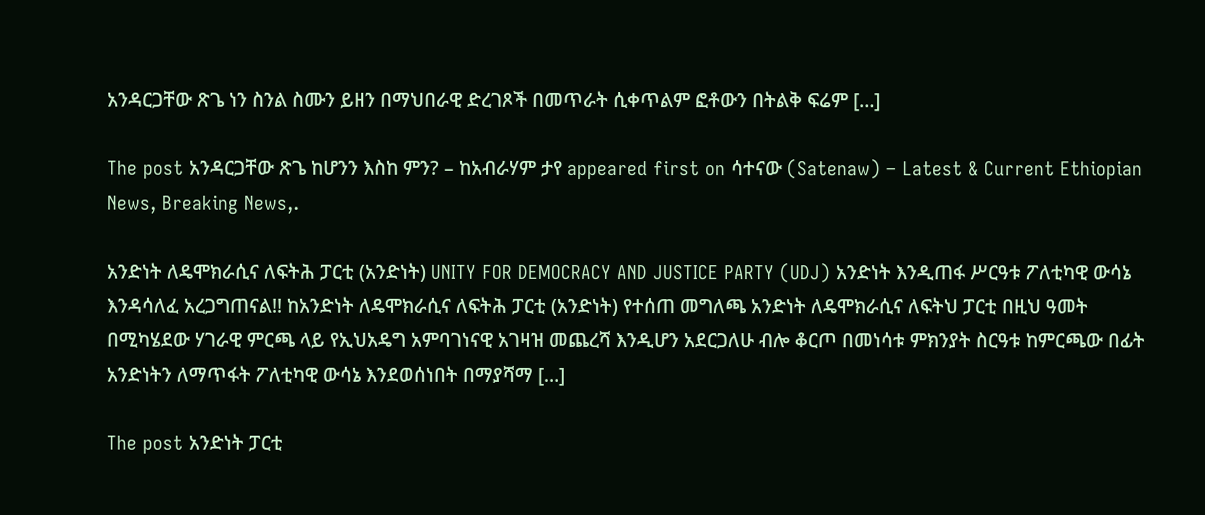አንዳርጋቸው ጽጌ ነን ስንል ስሙን ይዘን በማህበራዊ ድረገጾች በመጥራት ሲቀጥልም ፎቶውን በትልቅ ፍሬም […]

The post አንዳርጋቸው ጽጌ ከሆንን እስከ ምን? – ከአብራሃም ታየ appeared first on ሳተናው (Satenaw) – Latest & Current Ethiopian News, Breaking News,.

አንድነት ለዴሞክራሲና ለፍትሕ ፓርቲ (አንድነት) UNITY FOR DEMOCRACY AND JUSTICE PARTY (UDJ) አንድነት እንዲጠፋ ሥርዓቱ ፖለቲካዊ ውሳኔ እንዳሳለፈ አረጋግጠናል!! ከአንድነት ለዴሞክራሲና ለፍትሕ ፓርቲ (አንድነት) የተሰጠ መግለጫ አንድነት ለዴሞክራሲና ለፍትህ ፓርቲ በዚህ ዓመት በሚካሄደው ሃገራዊ ምርጫ ላይ የኢህአዴግ አምባገነናዊ አገዛዝ መጨረሻ እንዲሆን አደርጋለሁ ብሎ ቆርጦ በመነሳቱ ምክንያት ስርዓቱ ከምርጫው በፊት አንድነትን ለማጥፋት ፖለቲካዊ ውሳኔ እንደወሰነበት በማያሻማ […]

The post አንድነት ፓርቲ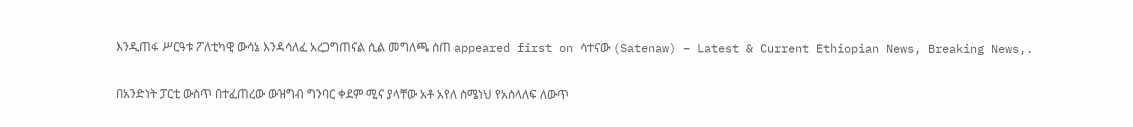እንዲጠፋ ሥርዓቱ ፖለቲካዊ ውሳኔ እንዳሳለፈ አረጋግጠናል ሲል መግለጫ ሰጠ appeared first on ሳተናው (Satenaw) – Latest & Current Ethiopian News, Breaking News,.

በአንድነት ፓርቲ ውስጥ በተፈጠረው ውዝግብ ግንባር ቀደም ሚና ያላቸው አቶ አየለ ስሜነህ የአሰላለፍ ለውጥ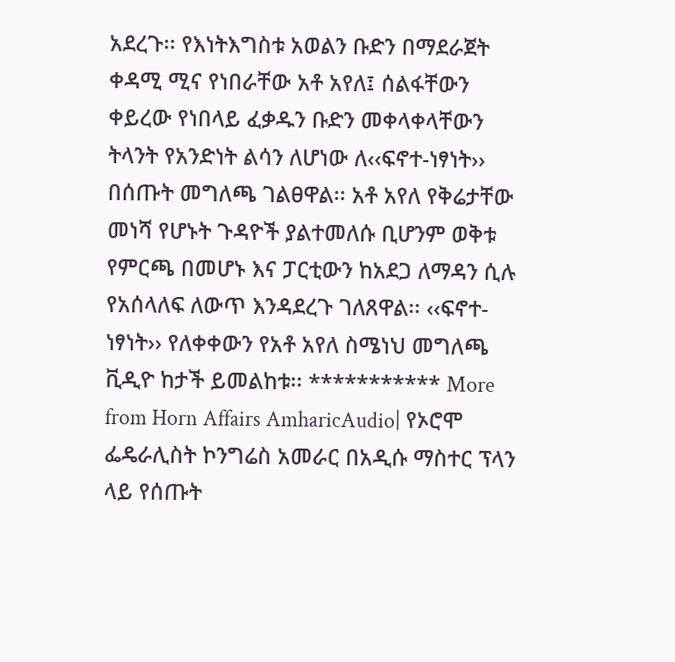አደረጉ፡፡ የእነትእግስቱ አወልን ቡድን በማደራጀት ቀዳሚ ሚና የነበራቸው አቶ አየለ፤ ሰልፋቸውን ቀይረው የነበላይ ፈቃዱን ቡድን መቀላቀላቸውን ትላንት የአንድነት ልሳን ለሆነው ለ‹‹ፍኖተ-ነፃነት›› በሰጡት መግለጫ ገልፀዋል፡፡ አቶ አየለ የቅሬታቸው መነሻ የሆኑት ጉዳዮች ያልተመለሱ ቢሆንም ወቅቱ የምርጫ በመሆኑ እና ፓርቲውን ከአደጋ ለማዳን ሲሉ የአሰላለፍ ለውጥ እንዳደረጉ ገለጸዋል፡፡ ‹‹ፍኖተ-ነፃነት›› የለቀቀውን የአቶ አየለ ስሜነህ መግለጫ ቪዲዮ ከታች ይመልከቱ፡፡ *********** More from Horn Affairs AmharicAudio| የኦሮሞ ፌዴራሊስት ኮንግሬስ አመራር በአዲሱ ማስተር ፕላን ላይ የሰጡት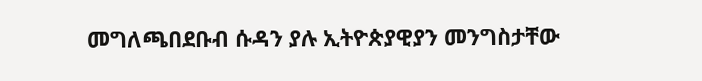መግለጫበደቡብ ሱዳን ያሉ ኢትዮጵያዊያን መንግስታቸው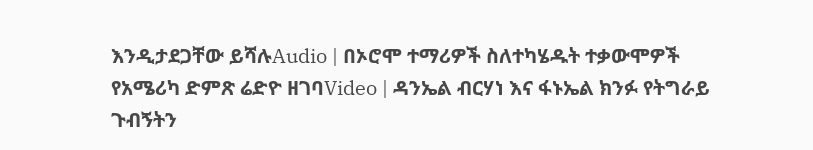እንዲታደጋቸው ይሻሉAudio | በኦሮሞ ተማሪዎች ስለተካሄዱት ተቃውሞዎች የአሜሪካ ድምጽ ሬድዮ ዘገባVideo | ዳንኤል ብርሃነ እና ፋኑኤል ክንፉ የትግራይ ጉብኝትን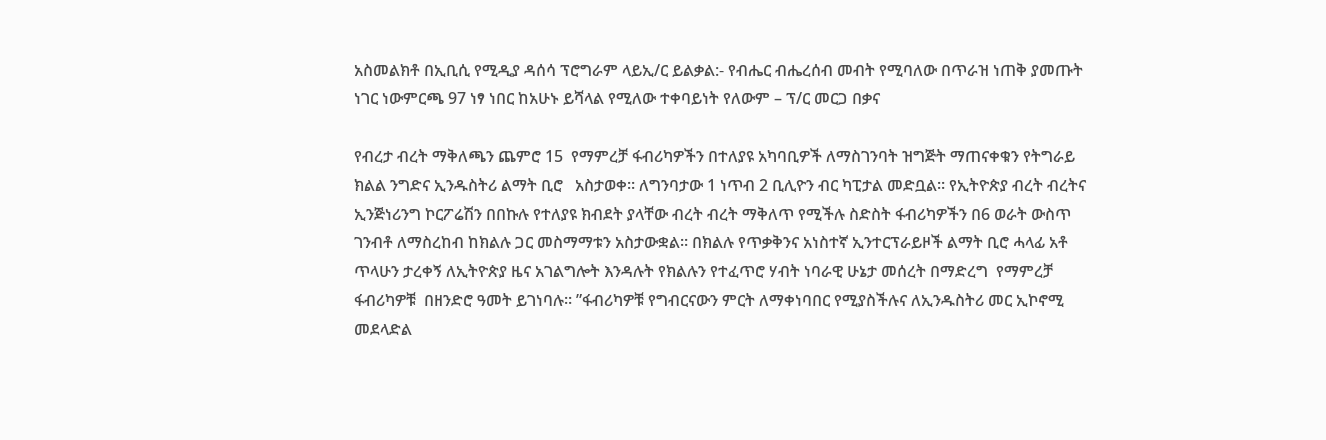አስመልክቶ በኢቢሲ የሚዲያ ዳሰሳ ፕሮግራም ላይኢ/ር ይልቃል:- የብሔር ብሔረሰብ መብት የሚባለው በጥራዝ ነጠቅ ያመጡት ነገር ነውምርጫ 97 ነፃ ነበር ከአሁኑ ይሻላል የሚለው ተቀባይነት የለውም – ፕ/ር መርጋ በቃና

የብረታ ብረት ማቅለጫን ጨምሮ 15  የማምረቻ ፋብሪካዎችን በተለያዩ አካባቢዎች ለማስገንባት ዝግጅት ማጠናቀቁን የትግራይ ክልል ንግድና ኢንዱስትሪ ልማት ቢሮ   አስታወቀ። ለግንባታው 1 ነጥብ 2 ቢሊዮን ብር ካፒታል መድቧል። የኢትዮጵያ ብረት ብረትና ኢንጅነሪንግ ኮርፖሬሽን በበኩሉ የተለያዩ ክብደት ያላቸው ብረት ብረት ማቅለጥ የሚችሉ ስድስት ፋብሪካዎችን በ6 ወራት ውስጥ ገንብቶ ለማስረከብ ከክልሉ ጋር መስማማቱን አስታውቋል። በክልሉ የጥቃቅንና አነስተኛ ኢንተርፕራይዞች ልማት ቢሮ ሓላፊ አቶ ጥላሁን ታረቀኝ ለኢትዮጵያ ዜና አገልግሎት እንዳሉት የክልሉን የተፈጥሮ ሃብት ነባራዊ ሁኔታ መሰረት በማድረግ  የማምረቻ ፋብሪካዎቹ  በዘንድሮ ዓመት ይገነባሉ። ”ፋብሪካዎቹ የግብርናውን ምርት ለማቀነባበር የሚያስችሉና ለኢንዱስትሪ መር ኢኮኖሚ መደላድል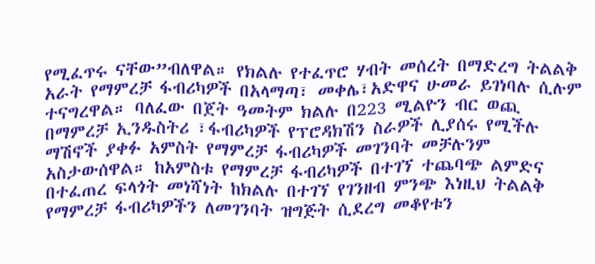የሚፈጥሩ ናቸው”ብለዋል። የክልሉ የተፈጥሮ ሃብት መሰረት በማድረግ ትልልቅ አራት የማምረቻ ፋብሪካዎች በአላማጣ፣ መቀሌ፣አድዋና ሁመራ ይገነባሉ ሲሉም ተናግረዋል። ባለፈው በጀት ዓመትም ክልሉ በ223 ሚልዮን ብር ወጪ በማምረቻ ኢንዱስትሪ ፣ፋብሪካዎች የፕሮዳክሽን ስራዎች ሊያሰሩ የሚችሉ ማሽኖች ያቀፉ አምስት የማምረቻ ፋብሪካዎች መገንባት መቻሉንም አስታውሰዋል። ከአምስቱ የማምረቻ ፋብሪካዎች በተገኘ ተጨባጭ ልምድና  በተፈጠረ ፍላጎት መነሻነት ከክልሉ በተገኘ የገንዘብ ምንጭ እነዚህ ትልልቅ የማምረቻ ፋብሪካዎችን ለመገንባት ዝግጅት ሲደረግ መቆየቱን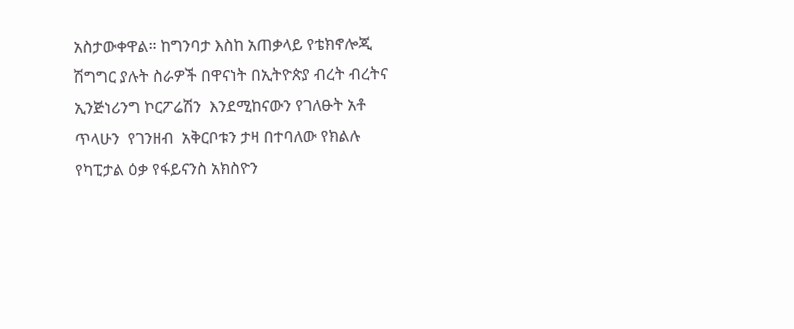አስታውቀዋል። ከግንባታ እስከ አጠቃላይ የቴክኖሎጂ ሽግግር ያሉት ስራዎች በዋናነት በኢትዮጵያ ብረት ብረትና ኢንጅነሪንግ ኮርፖሬሽን  እንደሚከናውን የገለፁት አቶ ጥላሁን  የገንዘብ  አቅርቦቱን ታዛ በተባለው የክልሉ የካፒታል ዕቃ የፋይናንስ አክስዮን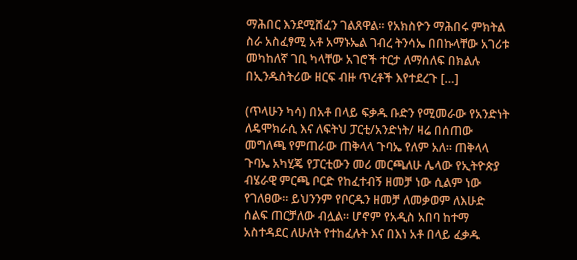ማሕበር እንደሚሸፈን ገልጸዋል። የአክስዮን ማሕበሩ ምክትል ስራ አስፈፃሚ አቶ አማኑኤል ገብረ ትንሳኤ በበኩላቸው አገሪቱ መካከለኛ ገቢ ካላቸው አገሮች ተርታ ለማሰለፍ በክልሉ በኢንዱስትሪው ዘርፍ ብዙ ጥረቶች እየተደረጉ […]

(ጥላሁን ካሳ) በአቶ በላይ ፍቃዱ ቡድን የሚመራው የአንድነት ለዴሞክራሲ እና ለፍትህ ፓርቲ/አንድነት/ ዛሬ በሰጠው መግለጫ የምጠራው ጠቅላላ ጉባኤ የለም አለ። ጠቅላላ ጉባኤ አካሂጄ የፓርቲውን መሪ መርጫለሁ ሌላው የኢትዮጵያ ብሄራዊ ምርጫ ቦርድ የከፈተብኝ ዘመቻ ነው ሲልም ነው የገለፀው። ይህንንም የቦርዱን ዘመቻ ለመቃወም ለእሁድ ሰልፍ ጠርቻለው ብሏል። ሆኖም የአዲስ አበባ ከተማ አስተዳደር ለሁለት የተከፈሉት እና በእነ አቶ በላይ ፈቃዱ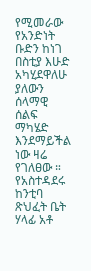የሚመራው የአንድነት ቡድን ከነገ በስቲያ እሁድ አካሂደዋለሁ ያለውን ሰላማዊ ሰልፍ ማካሄድ እንደማይችል ነው ዛሬ የገለፀው ። የአስተዳደሩ ከንቲባ ጽህፈት ቤት ሃላፊ አቶ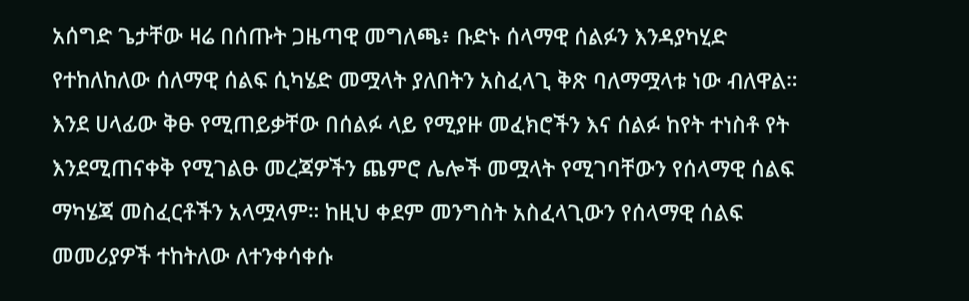አሰግድ ጌታቸው ዛሬ በሰጡት ጋዜጣዊ መግለጫ፥ ቡድኑ ሰላማዊ ሰልፉን እንዳያካሂድ የተከለከለው ሰለማዊ ሰልፍ ሲካሄድ መሟላት ያለበትን አስፈላጊ ቅጽ ባለማሟላቱ ነው ብለዋል። እንደ ሀላፊው ቅፁ የሚጠይቃቸው በሰልፉ ላይ የሚያዙ መፈክሮችን እና ሰልፉ ከየት ተነስቶ የት እንደሚጠናቀቅ የሚገልፁ መረጃዎችን ጨምሮ ሌሎች መሟላት የሚገባቸውን የሰላማዊ ሰልፍ ማካሄጃ መስፈርቶችን አላሟላም። ከዚህ ቀደም መንግስት አስፈላጊውን የሰላማዊ ሰልፍ መመሪያዎች ተከትለው ለተንቀሳቀሱ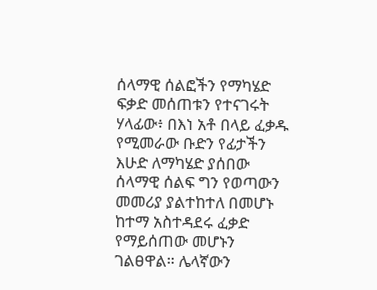ሰላማዊ ሰልፎችን የማካሄድ ፍቃድ መሰጠቱን የተናገሩት ሃላፊው፥ በእነ አቶ በላይ ፈቃዱ የሚመራው ቡድን የፊታችን እሁድ ለማካሄድ ያሰበው ሰላማዊ ሰልፍ ግን የወጣውን መመሪያ ያልተከተለ በመሆኑ ከተማ አስተዳደሩ ፈቃድ የማይሰጠው መሆኑን ገልፀዋል። ሌላኛውን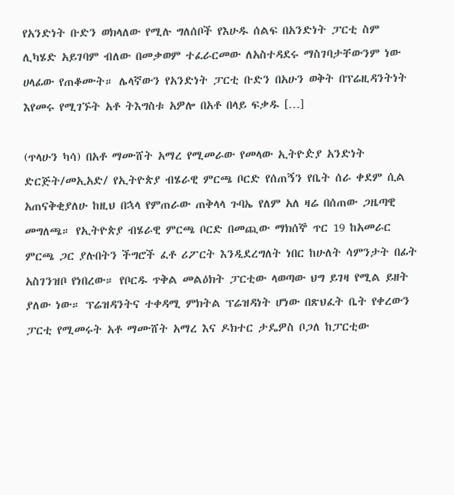የአንድነት ቡድን ወክላለው የሚሉ ግለሰቦች የእሁዱ ሰልፍ በአንድነት ፓርቲ ስም ሊካሄድ አይገባም ብለው በመቃወም ተፈራርመው ለአስተዳደሩ ማስገባታቸውንም ነው ሀላፊው የጠቆሙት። ሌላኛውን የአንድነት ፓርቲ ቡድን በአሁን ወቅት በፕሬዚዳንትነት እየመሩ የሚገኙት አቶ ትእግስቱ አዎሎ በአቶ በላይ ፍቃዱ […]

(ጥላሁን ካሳ) በአቶ ማሙሸት አማረ የሚመራው የመላው ኢትዮዽያ አንድነት ድርጅት/መኢአድ/ የኢትዮጵያ ብሄራዊ ምርጫ ቦርድ የሰጠኝን የቤት ሰራ ቀደም ሲል አጠናቅቂያለሁ ከዚህ በኋላ የምጠራው ጠቅላላ ጉባኤ የለም አለ ዛሬ በሰጠው ጋዜጣዊ መግለጫ። የኢትዮጵያ ብሄራዊ ምርጫ ቦርድ በመጪው ማክሰኞ ጥር 19 ከአመራር ምርጫ ጋር ያሉበትን ችግሮች ፈቶ ሪፖርት እንዲደረግለት ነበር ከሁለት ሳምንታት በፊት አስገንዝቦ የነበረው። የቦርዱ ጥቅል መልዕክት ፓርቲው ላወጣው ህግ ይገዛ የሚል ይዘት ያለው ነው። ፕሬዝዳንትና ተቀዳሚ ምክትል ፕሬዝዳነት ሆነው በጽህፈት ቤት የቀረውን ፓርቲ የሚመሩት አቶ ማሙሸት አማረ እና ዶክተር ታዴዎስ ቦጋለ ከፓርቲው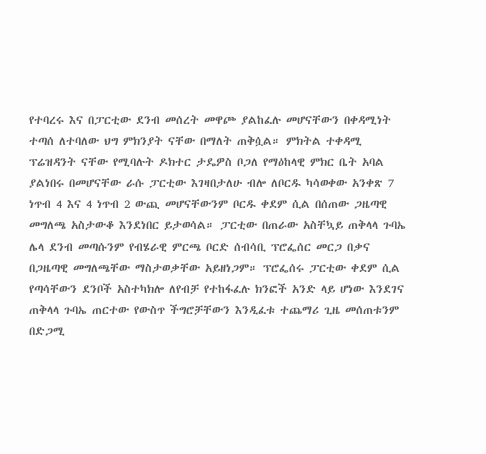የተባረሩ እና በፓርቲው ደንብ መሰረት መዋጮ ያልከፈሉ መሆናቸውን በቀዳሚነት ተጣሰ ለተባለው ህግ ምክንያት ናቸው በማለት ጠቅሷል። ምክትል ተቀዳሚ ፕሬዝዳንት ናቸው የሚባሉት ዶክተር ታዴዎስ ቦጋለ የማዕከላዊ ምክር ቤት አባል ያልነበሩ በመሆናቸው ራሱ ፓርቲው እገዛበታለሁ ብሎ ለቦርዱ ካሳወቀው አንቀጽ 7 ነጥብ 4 እና 4 ነጥብ 2 ውጪ መሆናቸውንም ቦርዱ ቀደም ሲል በሰጠው ጋዜጣዊ መግለጫ አስታውቆ እንደነበር ይታወሳል። ፓርቲው በጠራው አስቸኳይ ጠቅላላ ጉባኤ ሌላ ደንብ መጣሱንም የብሄራዊ ምርጫ ቦርድ ሰብሳቢ ፕሮፌሰር መርጋ በቃና በጋዜጣዊ መግለጫቸው ማስታወቃቸው አይዘነጋም። ፕሮፌሰሩ ፓርቲው ቀደም ሲል የጣሳቸውን ደንቦች አስተካክሎ ለየብቻ የተከፋፈሉ ክንፎች አንድ ላይ ሆነው እንደገና ጠቅላላ ጉባኤ ጠርተው የውስጥ ችግሮቻቸውን እንዲፈቱ ተጨማሪ ጊዜ መሰጠቱንም በድጋሚ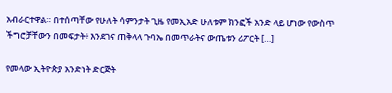አብራርተዋል። በተሰጣቸው የሁለት ሳምንታት ጊዜ የመኢአድ ሁለቱም ክንፎች አንድ ላይ ሆነው የውስጥ ችግሮቻቸውን በመፍታት፥ እንደገና ጠቅላላ ጉባኤ በመጥራትና ውጤቱን ሪፖርት […]

የመላው ኢትዮጵያ አንድነት ድርጅት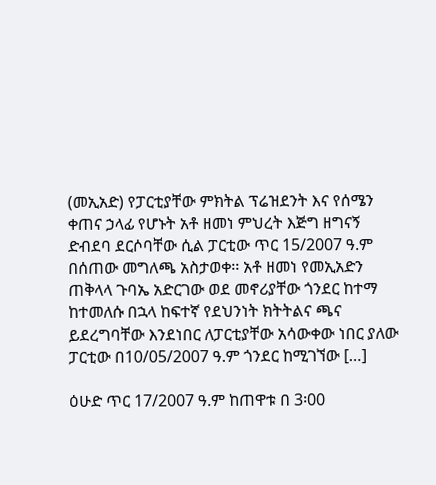(መኢአድ) የፓርቲያቸው ምክትል ፕሬዝደንት እና የሰሜን ቀጠና ኃላፊ የሆኑት አቶ ዘመነ ምህረት እጅግ ዘግናኝ ድብደባ ደርሶባቸው ሲል ፓርቲው ጥር 15/2007 ዓ.ም በሰጠው መግለጫ አስታወቀ፡፡ አቶ ዘመነ የመኢአድን ጠቅላላ ጉባኤ አድርገው ወደ መኖሪያቸው ጎንደር ከተማ ከተመለሱ በኋላ ከፍተኛ የደህንነት ክትትልና ጫና ይደረግባቸው እንደነበር ለፓርቲያቸው አሳውቀው ነበር ያለው ፓርቲው በ10/05/2007 ዓ.ም ጎንደር ከሚገኘው […]

ዕሁድ ጥር 17/2007 ዓ.ም ከጠዋቱ በ 3፡00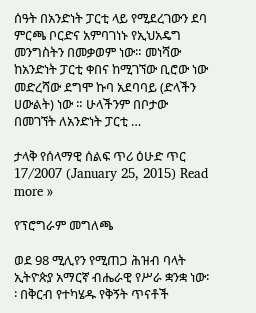ሰዓት በአንድነት ፓርቲ ላይ የሚደረገውን ደባ ምርጫ ቦርድና አምባገነኑ የኢህአዴግ መንግስትን በመቃወም ነው። መነሻው ከአንድነት ፓርቲ ቀበና ከሚገኘው ቢሮው ነው መድረሻው ደግሞ ኩባ አደባባይ (ድላችን ሀውልት) ነው ። ሁላችንም በቦታው በመገኘት ለአንድነት ፓርቲ …

ታላቅ የሰላማዊ ሰልፍ ጥሪ ዕሁድ ጥር 17/2007 (January 25, 2015) Read more »

የፕሮግራም መግለጫ

ወደ 98 ሚሊየን የሚጠጋ ሕዝብ ባላት ኢትዮጵያ አማርኛ ብሔራዊ የሥራ ቋንቋ ነው፡፡ በቅርብ የተካሄዱ የቅኝት ጥናቶች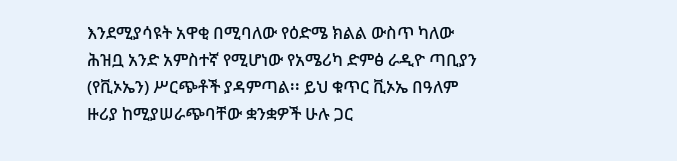እንደሚያሳዩት አዋቂ በሚባለው የዕድሜ ክልል ውስጥ ካለው ሕዝቧ አንድ አምስተኛ የሚሆነው የአሜሪካ ድምፅ ራዲዮ ጣቢያን (የቪኦኤን) ሥርጭቶች ያዳምጣል፡፡ ይህ ቁጥር ቪኦኤ በዓለም ዙሪያ ከሚያሠራጭባቸው ቋንቋዎች ሁሉ ጋር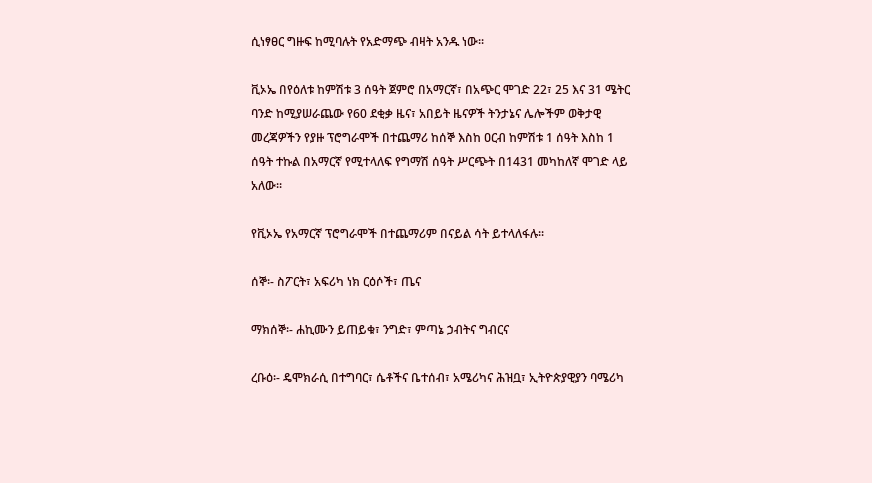ሲነፃፀር ግዙፍ ከሚባሉት የአድማጭ ብዛት አንዱ ነው፡፡

ቪኦኤ በየዕለቱ ከምሽቱ 3 ሰዓት ጀምሮ በአማርኛ፣ በአጭር ሞገድ 22፣ 25 እና 31 ሜትር ባንድ ከሚያሠራጨው የ60 ደቂቃ ዜና፣ አበይት ዜናዎች ትንታኔና ሌሎችም ወቅታዊ መረጃዎችን የያዙ ፕሮግራሞች በተጨማሪ ከሰኞ እስከ ዐርብ ከምሽቱ 1 ሰዓት እስከ 1 ሰዓት ተኩል በአማርኛ የሚተላለፍ የግማሽ ሰዓት ሥርጭት በ1431 መካከለኛ ሞገድ ላይ አለው፡፡

የቪኦኤ የአማርኛ ፕሮግራሞች በተጨማሪም በናይል ሳት ይተላለፋሉ፡፡

ሰኞ፡- ስፖርት፣ አፍሪካ ነክ ርዕሶች፣ ጤና

ማክሰኞ፡- ሐኪሙን ይጠይቁ፣ ንግድ፣ ምጣኔ ኃብትና ግብርና

ረቡዕ፡- ዴሞክራሲ በተግባር፣ ሴቶችና ቤተሰብ፣ አሜሪካና ሕዝቧ፣ ኢትዮጵያዊያን ባሜሪካ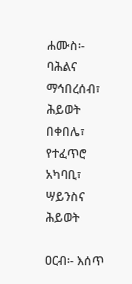ሐሙስ፡- ባሕልና ማኅበረሰብ፣ ሕይወት በቀበሌ፣ የተፈጥሮ አካባቢ፣ ሣይንስና ሕይወት

ዐርብ፡- እሰጥ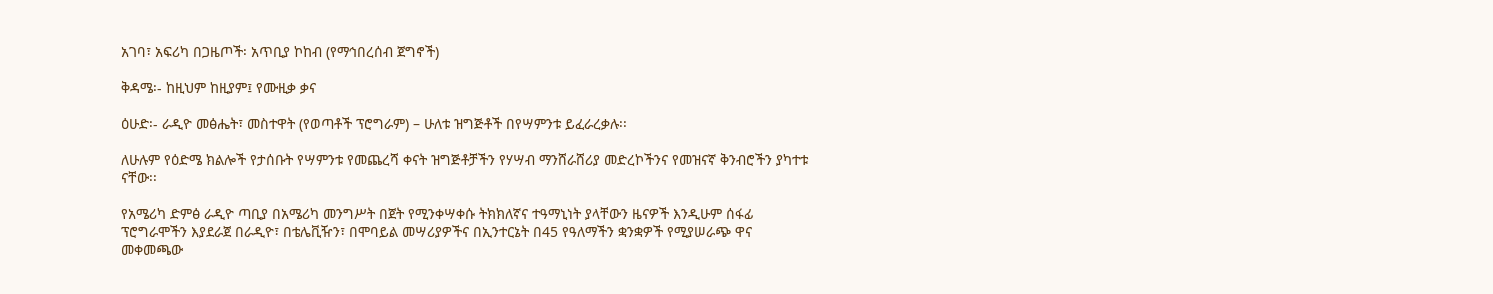አገባ፣ አፍሪካ በጋዜጦች፡ አጥቢያ ኮከብ (የማኅበረሰብ ጀግኖች)

ቅዳሜ፡- ከዚህም ከዚያም፤ የሙዚቃ ቃና

ዕሁድ፡- ራዲዮ መፅሔት፣ መስተዋት (የወጣቶች ፕሮግራም) – ሁለቱ ዝግጅቶች በየሣምንቱ ይፈራረቃሉ፡፡

ለሁሉም የዕድሜ ክልሎች የታሰቡት የሣምንቱ የመጨረሻ ቀናት ዝግጅቶቻችን የሃሣብ ማንሸራሸሪያ መድረኮችንና የመዝናኛ ቅንብሮችን ያካተቱ ናቸው፡፡

የአሜሪካ ድምፅ ራዲዮ ጣቢያ በአሜሪካ መንግሥት በጀት የሚንቀሣቀሱ ትክክለኛና ተዓማኒነት ያላቸውን ዜናዎች እንዲሁም ሰፋፊ ፕሮግራሞችን እያደራጀ በራዲዮ፣ በቴሌቪዥን፣ በሞባይል መሣሪያዎችና በኢንተርኔት በ45 የዓለማችን ቋንቋዎች የሚያሠራጭ ዋና መቀመጫው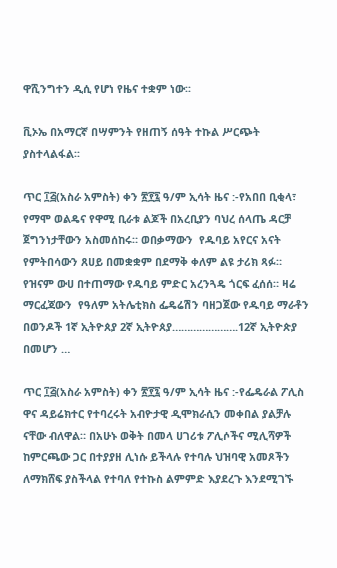ዋሺንግተን ዲሲ የሆነ የዜና ተቋም ነው፡፡

ቪኦኤ በአማርኛ በሣምንት የዘጠኝ ሰዓት ተኩል ሥርጭት ያስተላልፋል፡፡

ጥር ፲፭(አስራ አምስት) ቀን ፳፻፯ ዓ/ም ኢሳት ዜና :-የአበበ ቢቂላ፣ የማሞ ወልዴና የዋሚ ቢራቱ ልጆች በአረቢያን ባህረ ሰላጤ ዳርቻ ጀግንነታቸውን አስመሰከሩ። ወበቃማውን  የዱባይ አየርና አናት የምትበሳውን ጸሀይ በመቋቋም በደማቅ ቀለም ልዩ ታሪክ ጻፉ። የዝናም ውሀ በተጠማው የዱባይ ምድር አረንጓዴ ጎርፍ ፈሰሰ። ዛሬ ማርፈጃውን  የዓለም አትሌቲክስ ፌዴሬሽን ባዘጋጀው የዱባይ ማራቶን  በወንዶች 1ኛ ኢትዮጰያ 2ኛ ኢትዮጰያ………………….12ኛ ኢትዮጵያ በመሆን …

ጥር ፲፭(አስራ አምስት) ቀን ፳፻፯ ዓ/ም ኢሳት ዜና :-የፌዴራል ፖሊስ ዋና ዳይሬክተር የተባረሩት አብዮታዊ ዲሞክራሲን መቀበል ያልቻሉ ናቸው ብለዋል። በአሁኑ ወቅት በመላ ሀገሪቱ ፖሊሶችና ሚሊሻዎች ከምርጫው ጋር በተያያዘ ሊነሱ ይችላሉ የተባሉ ህዝባዊ አመጾችን ለማክሸፍ ያስችላል የተባለ የተኩስ ልምምድ እያደረጉ እንደሚገኙ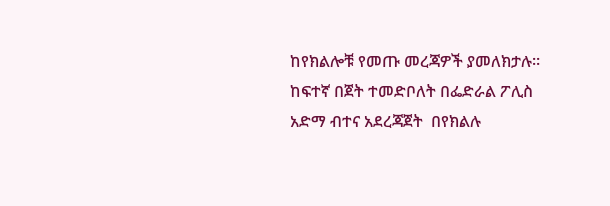ከየክልሎቹ የመጡ መረጃዎች ያመለክታሉ። ከፍተኛ በጀት ተመድቦለት በፌድራል ፖሊስ  አድማ ብተና አደረጃጀት  በየክልሉ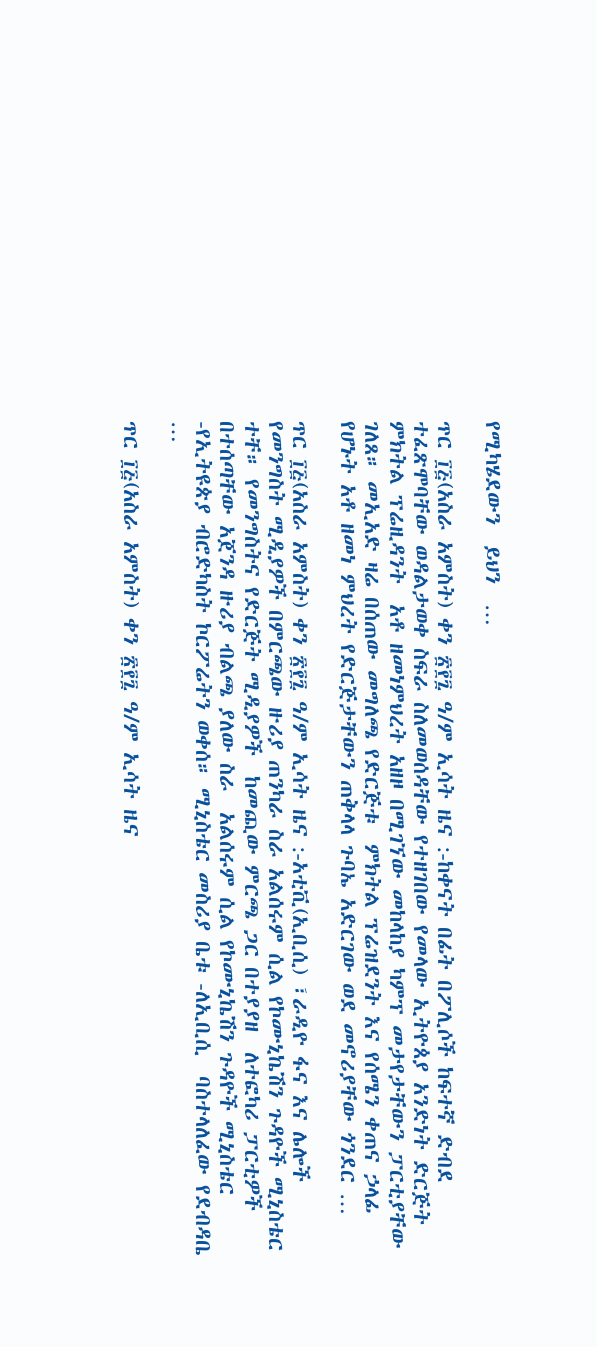የሚካሄደውን  ይህን  …

ጥር ፲፭(አስራ አምስት) ቀን ፳፻፯ ዓ/ም ኢሳት ዜና :-ከቀናት በፊት በፖሊሶች ከፍተኛ ድብደ ተፈጽሞባቸው ወዳልታወቀ ስፍራ ስለመወሰዳቸው የተዘገበው የመላው ኢትዮጰያ አንድነት ድርጅት ምክትል ፕሬዚዳንት  አቶ ዘመነምህረት አዘዞ በሚገኘው መከላከያ ካምፕ መታየታቸውን ፓርቲያቸው ገለጸ። መኢአድ ዛሬ በሰጠው መግለጫ የድርጅቱ  ምክትል ፕሬዝደንት እና የሰሜን ቀጠና ኃላፊ የሆኑት አቶ ዘመነ ምህረት የድርጅታቸውን ጠቅላላ ጉባኤ አድርገው ወደ መኖሪያቸው ጎንደር …

ጥር ፲፭(አስራ አምስት) ቀን ፳፻፯ ዓ/ም ኢሳት ዜና :-አቲቪ(ኢቢሲ) ፣ራዲዮ ፋና እና ሌሎች የመንግስት ሚዲያዎች በምርጫው ዙሪያ ጠንካራ ስራ አልሰሩም ሲል የኮሙኒኬሽን ጉዳዮች ሚኒስቴር ተቸ። የመንግስትና የድርጅት ሚዲያዎች  ከመጪው ምርጫ ጋር በተያያዘ  ለተፎካሪ ፓርቲዎች በተሰጣቸው አጀንዳ ዙሪያ ብልጫ ያለው ስራ  አልሰሩም ሲል የኮሙኒኬሽን ጉዳዮች ሚኒስቴር -የኢትዩጵያ ብሮድካስት ኮርፖሬትን ወቀሰ። ሚኒስቴር መስሪያ ቤቱ -ለኢቢሲ  ባስተላለፈው የደብዳቤ …

ጥር ፲፭(አስራ አምስት) ቀን ፳፻፯ ዓ/ም ኢሳት ዜና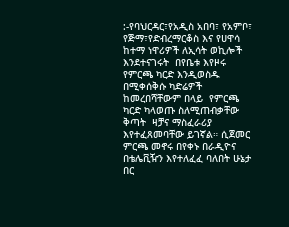:-የባህርዳር፣የአዲስ አበባ፣ የአምቦ፣ የጅማ፣የድብረማርቆስ እና የሀዋሳ ከተማ ነዋሪዎች ለኢሳት ወኪሎች እንደተናገሩት  በየቤቱ እየዞሩ  የምርጫ ካርድ እንዲወስዱ በሚቀሰቅሱ ካድሬዎች ከመረበሻቸውም በላይ  የምርጫ ካርድ ካላወጡ ስለሚጠብቃቸው ቅጣት  ዛቻና ማስፈራሪያ እየተፈጸመባቸው ይገኛል። ሲጀመር ምርጫ መኖሩ በየቀኑ በራዲዮና በቴሌቪዥን እየተለፈፈ ባለበት ሁኔታ  በር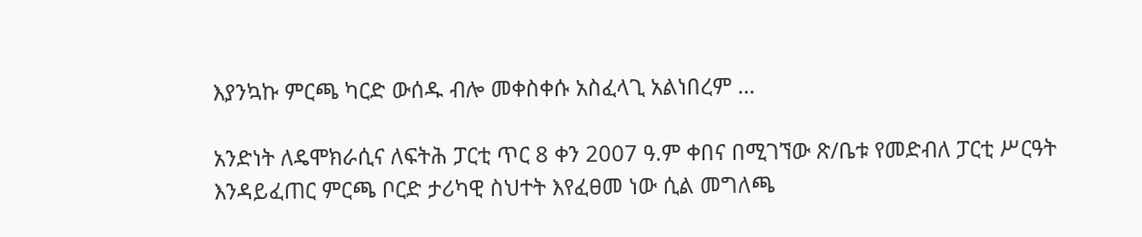እያንኳኩ ምርጫ ካርድ ውሰዱ ብሎ መቀስቀሱ አስፈላጊ አልነበረም …

አንድነት ለዴሞክራሲና ለፍትሕ ፓርቲ ጥር 8 ቀን 2007 ዓ.ም ቀበና በሚገኘው ጽ/ቤቱ የመድብለ ፓርቲ ሥርዓት እንዳይፈጠር ምርጫ ቦርድ ታሪካዊ ስህተት እየፈፀመ ነው ሲል መግለጫ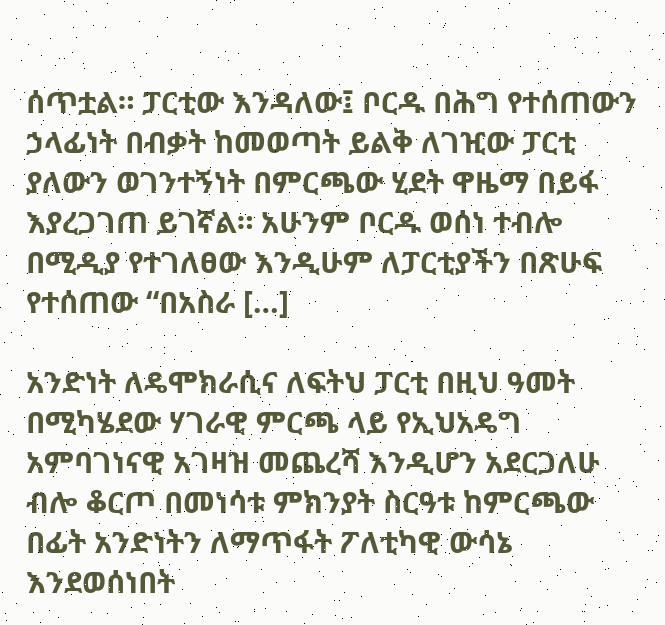ሰጥቷል። ፓርቲው እንዳለው፤ ቦርዱ በሕግ የተሰጠውን ኃላፊነት በብቃት ከመወጣት ይልቅ ለገዢው ፓርቲ ያለውን ወገንተኝነት በምርጫው ሂደት ዋዜማ በይፋ እያረጋገጠ ይገኛል። አሁንም ቦርዱ ወሰነ ተብሎ በሚዲያ የተገለፀው እንዲሁም ለፓርቲያችን በጽሁፍ የተሰጠው “በአስራ […]

አንድነት ለዴሞክራሲና ለፍትህ ፓርቲ በዚህ ዓመት በሚካሄደው ሃገራዊ ምርጫ ላይ የኢህአዴግ አምባገነናዊ አገዛዝ መጨረሻ እንዲሆን አደርጋለሁ ብሎ ቆርጦ በመነሳቱ ምክንያት ስርዓቱ ከምርጫው በፊት አንድነትን ለማጥፋት ፖለቲካዊ ውሳኔ እንደወሰነበት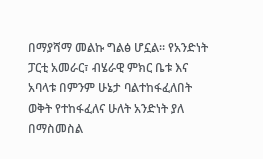በማያሻማ መልኩ ግልፅ ሆኗል። የአንድነት ፓርቲ አመራር፣ ብሄራዊ ምክር ቤቱ እና አባላቱ በምንም ሁኔታ ባልተከፋፈለበት ወቅት የተከፋፈለና ሁለት አንድነት ያለ በማስመስል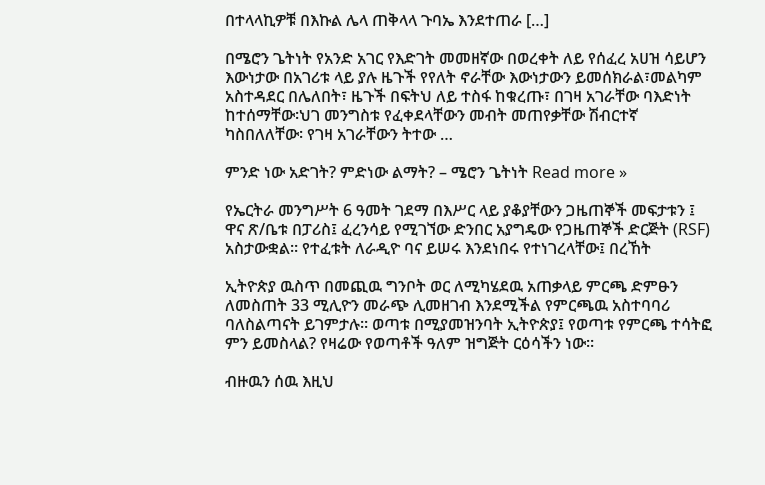በተላላኪዎቹ በእኩል ሌላ ጠቅላላ ጉባኤ እንደተጠራ […]

በሜሮን ጌትነት የአንድ አገር የእድገት መመዘኛው በወረቀት ለይ የሰፈረ አሀዝ ሳይሆን እውነታው በአገሪቱ ላይ ያሉ ዜጉች የየለት ኖራቸው እውነታውን ይመሰክራል፣መልካም አስተዳደር በሌለበት፣ ዜጉች በፍትህ ለይ ተስፋ ከቁረጡ፣ በገዛ አገራቸው ባእድነት ከተሰማቸው፡ህገ መንግስቱ የፈቀደላቸውን መብት መጠየቃቸው ሽብርተኛ ካስበለለቸው፡ የገዛ አገራቸውን ትተው …

ምንድ ነው አድገት? ምድነው ልማት? – ሜሮን ጌትነት Read more »

የኤርትራ መንግሥት 6 ዓመት ገደማ በእሥር ላይ ያቆያቸውን ጋዜጠኞች መፍታቱን ፤ ዋና ጽ/ቤቱ በፓሪስ፤ ፈረንሳይ የሚገኘው ድንበር አያግዴው የጋዜጠኞች ድርጅት (RSF) አስታውቋል። የተፈቱት ለራዲዮ ባና ይሠሩ እንደነበሩ የተነገረላቸው፤ በረኸት

ኢትዮጵያ ዉስጥ በመጪዉ ግንቦት ወር ለሚካሄደዉ አጠቃላይ ምርጫ ድምፁን ለመስጠት 33 ሚሊዮን መራጭ ሊመዘገብ እንደሚችል የምርጫዉ አስተባባሪ ባለስልጣናት ይገምታሉ። ወጣቱ በሚያመዝንባት ኢትዮጵያ፤ የወጣቱ የምርጫ ተሳትፎ ምን ይመስላል? የዛሬው የወጣቶች ዓለም ዝግጅት ርዕሳችን ነው።

ብዙዉን ሰዉ እዚህ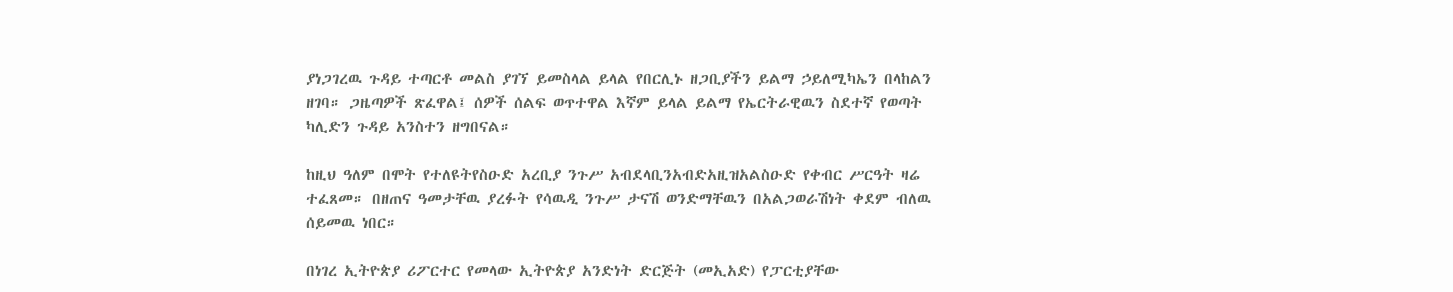ያነጋገረዉ ጉዳይ ተጣርቶ መልስ ያገኘ ይመስላል ይላል የበርሊኑ ዘጋቢያችን ይልማ ኃይለሚካኤን በላከልን ዘገባ። ጋዜጣዎች ጽፈዋል፤ ሰዎች ሰልፍ ወጥተዋል እኛም ይላል ይልማ የኤርትራዊዉን ስደተኛ የወጣት ካሊድን ጉዳይ አንስተን ዘግበናል።

ከዚህ ዓለም በሞት የተለዩትየስዑድ አረቢያ ንጉሥ አብደላቢንአብድአዚዝአልስዑድ የቀብር ሥርዓት ዛሬ ተፈጸመ። በዘጠና ዓመታቸዉ ያረፉት የሳዉዲ ንጉሥ ታናሽ ወንድማቸዉን በአልጋወራሽነት ቀደም ብለዉ ሰይመዉ ነበር።

በነገረ ኢትዮጵያ ሪፖርተር የመላው ኢትዮጵያ አንድነት ድርጅት (መኢአድ) የፓርቲያቸው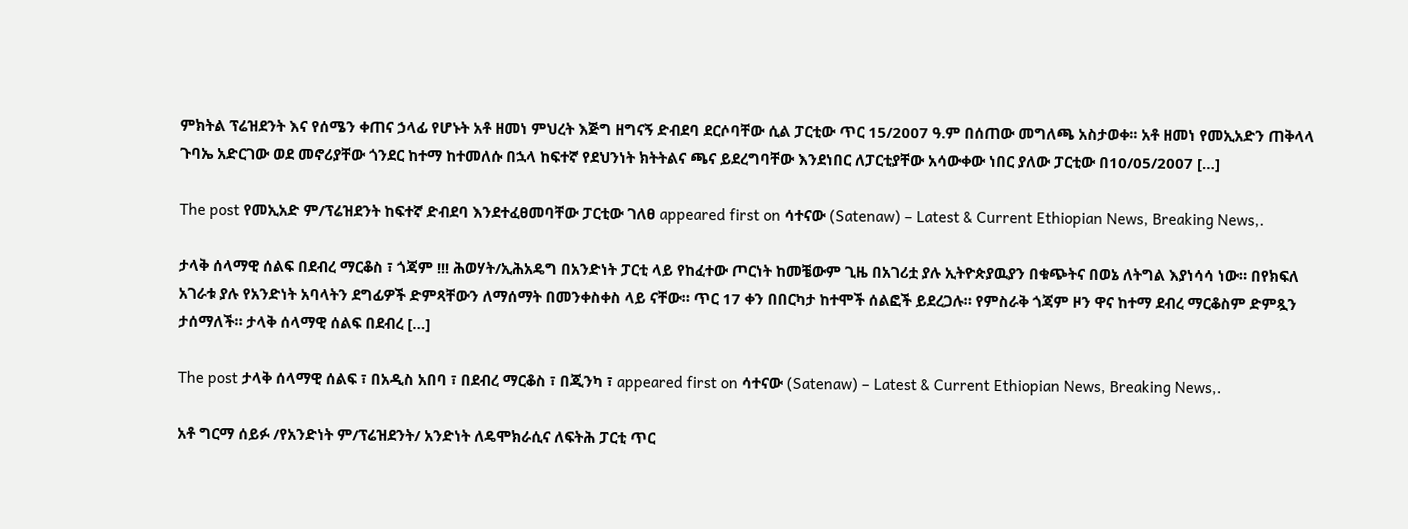ምክትል ፕሬዝደንት እና የሰሜን ቀጠና ኃላፊ የሆኑት አቶ ዘመነ ምህረት እጅግ ዘግናኝ ድብደባ ደርሶባቸው ሲል ፓርቲው ጥር 15/2007 ዓ.ም በሰጠው መግለጫ አስታወቀ፡፡ አቶ ዘመነ የመኢአድን ጠቅላላ ጉባኤ አድርገው ወደ መኖሪያቸው ጎንደር ከተማ ከተመለሱ በኋላ ከፍተኛ የደህንነት ክትትልና ጫና ይደረግባቸው እንደነበር ለፓርቲያቸው አሳውቀው ነበር ያለው ፓርቲው በ10/05/2007 […]

The post የመኢአድ ም/ፕሬዝደንት ከፍተኛ ድብደባ እንደተፈፀመባቸው ፓርቲው ገለፀ appeared first on ሳተናው (Satenaw) – Latest & Current Ethiopian News, Breaking News,.

ታላቅ ሰላማዊ ሰልፍ በደብረ ማርቆስ ፣ ጎጃም !!! ሕወሃት/ኢሕአዴግ በአንድነት ፓርቲ ላይ የከፈተው ጦርነት ከመቼውም ጊዜ በአገሪቷ ያሉ ኢትዮጵያዉያን በቁጭትና በወኔ ለትግል እያነሳሳ ነው። በየክፍለ አገራቱ ያሉ የአንድነት አባላትን ደግፊዎች ድምጻቸውን ለማሰማት በመንቀስቀስ ላይ ናቸው። ጥር 17 ቀን በበርካታ ከተሞች ሰልፎች ይደረጋሉ። የምስራቅ ጎጃም ዞን ዋና ከተማ ደብረ ማርቆስም ድምጿን ታሰማለች። ታላቅ ሰላማዊ ሰልፍ በደብረ […]

The post ታላቅ ሰላማዊ ሰልፍ ፣ በአዲስ አበባ ፣ በደብረ ማርቆስ ፣ በጂንካ ፣ appeared first on ሳተናው (Satenaw) – Latest & Current Ethiopian News, Breaking News,.

አቶ ግርማ ሰይፉ /የአንድነት ም/ፕሬዝደንት/ አንድነት ለዴሞክራሲና ለፍትሕ ፓርቲ ጥር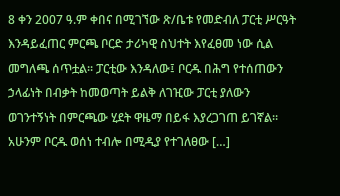8 ቀን 2007 ዓ.ም ቀበና በሚገኘው ጽ/ቤቱ የመድብለ ፓርቲ ሥርዓት እንዳይፈጠር ምርጫ ቦርድ ታሪካዊ ስህተት እየፈፀመ ነው ሲል መግለጫ ሰጥቷል። ፓርቲው እንዳለው፤ ቦርዱ በሕግ የተሰጠውን ኃላፊነት በብቃት ከመወጣት ይልቅ ለገዢው ፓርቲ ያለውን ወገንተኝነት በምርጫው ሂደት ዋዜማ በይፋ እያረጋገጠ ይገኛል። አሁንም ቦርዱ ወሰነ ተብሎ በሚዲያ የተገለፀው […]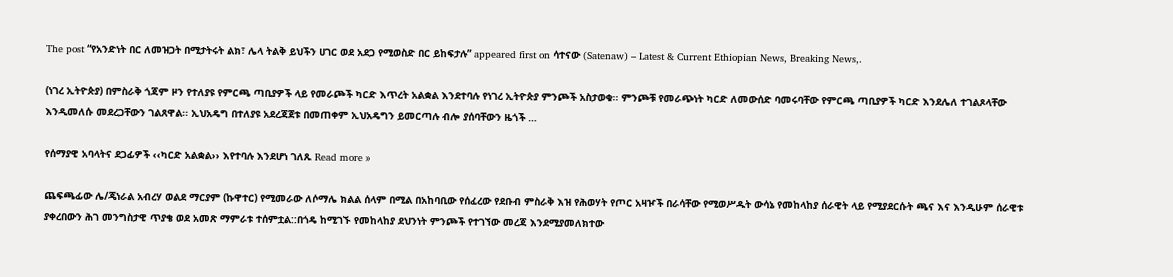The post “የአንድነት በር ለመዝጋት በሚታትሩት ልክ፣ ሌላ ትልቅ ይህችን ሀገር ወደ አደጋ የሚወስድ በር ይከፍታሉ” appeared first on ሳተናው (Satenaw) – Latest & Current Ethiopian News, Breaking News,.

(ነገረ ኢትዮጵያ) በምስራቅ ጎጃም ዞን የተለያዩ የምርጫ ጣቢያዎች ላይ የመራጮች ካርድ እጥረት አልቋል እንደተባሉ የነገረ ኢትዮጵያ ምንጮች አስታወቁ፡፡ ምንጮቹ የመራጭነት ካርድ ለመውሰድ ባመሩባቸው የምርጫ ጣቢያዎች ካርድ እንደሌለ ተገልጾላቸው እንዲመለሱ መደረጋቸውን ገልጸዋል፡፡ ኢህአዴግ በተለያዩ አደረጃጀቱ በመጠቀም ኢህአዴግን ይመርጣሉ ብሎ ያሰባቸውን ዜጎች …

የሰማያዊ አባላትና ደጋፊዎች ‹‹ካርድ አልቋል›› እየተባሉ እንደሆነ ገለጹ Read more »

ጨፍጫፊው ሌ/ጄነራል አብረሃ ወልደ ማርያም (ኩዋተር) የሚመራው ለሶማሌ ክልል ሰላም በሚል በአከባቢው የሰፈረው የደቡብ ምስራቅ እዝ የሕወሃት የጦር አዛዦች በራሳቸው የሚወሥዱት ውሳኔ የመከላከያ ሰራዊት ላይ የሚያደርሱት ጫና እና እንዲሁም ሰራዊቱ ያቀረበውን ሕገ መንግስታዊ ጥያቄ ወደ አመጽ ማምራቱ ተሰምቷል::በጎዴ ከሚገኙ የመከላከያ ደህንነት ምንጮች የተገኘው መረጃ እንደሚያመለክተው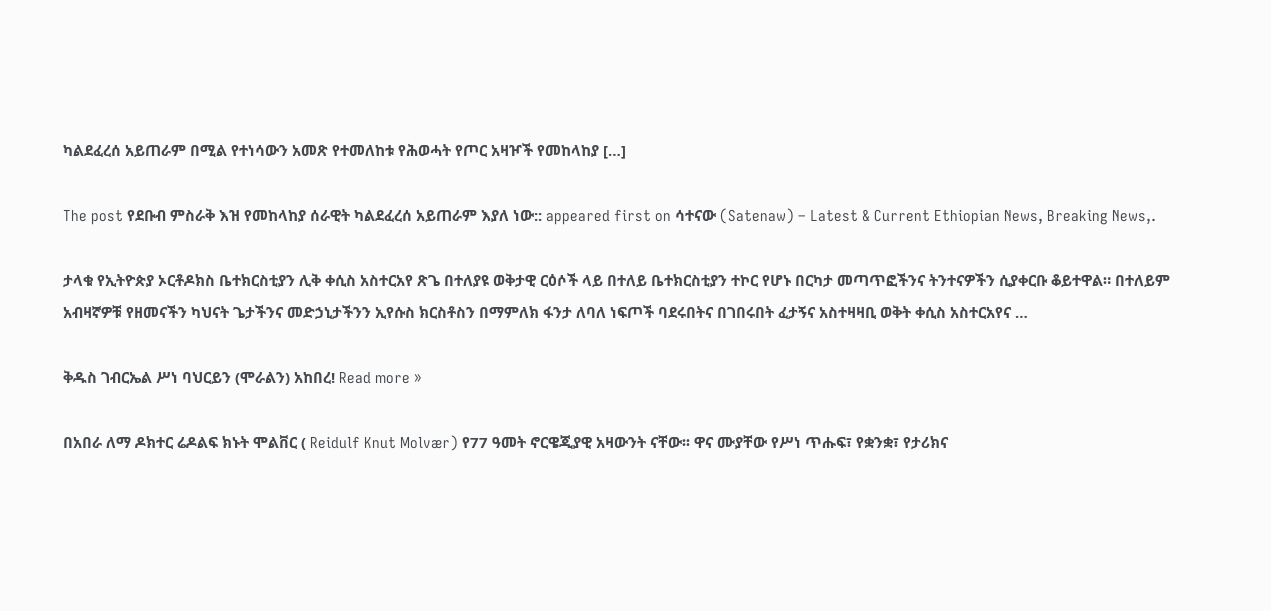ካልደፈረሰ አይጠራም በሚል የተነሳውን አመጽ የተመለከቱ የሕወሓት የጦር አዛዦች የመከላከያ […]

The post የደቡብ ምስራቅ እዝ የመከላከያ ሰራዊት ካልደፈረሰ አይጠራም እያለ ነው:: appeared first on ሳተናው (Satenaw) – Latest & Current Ethiopian News, Breaking News,.

ታላቁ የኢትዮጵያ ኦርቶዶክስ ቤተክርስቲያን ሊቅ ቀሲስ አስተርአየ ጽጌ በተለያዩ ወቅታዊ ርዕሶች ላይ በተለይ ቤተክርስቲያን ተኮር የሆኑ በርካታ መጣጥፎችንና ትንተናዎችን ሲያቀርቡ ቆይተዋል። በተለይም አብዛኛዎቹ የዘመናችን ካህናት ጌታችንና መድኃኒታችንን ኢየሱስ ክርስቶስን በማምለክ ፋንታ ለባለ ነፍጦች ባደሩበትና በገበሩበት ፈታኝና አስተዛዛቢ ወቅት ቀሲስ አስተርአየና …

ቅዱስ ገብርኤል ሥነ ባህርይን (ሞራልን) አከበረ! Read more »

በአበራ ለማ ዶክተር ሬዶልፍ ክኑት ሞልቨር ( Reidulf Knut Molvær) የ77 ዓመት ኖርዌጂያዊ አዛውንት ናቸው፡፡ ዋና ሙያቸው የሥነ ጥሑፍ፣ የቋንቋ፣ የታሪክና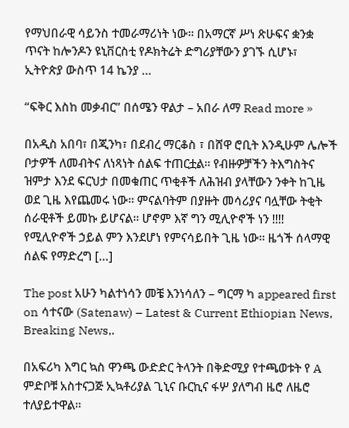የማህበራዊ ሳይንስ ተመራማሪነት ነው፡፡ በአማርኛ ሥነ ጽሁፍና ቋንቋ ጥናት ከሎንዶን ዩኒቨርስቲ የዶክትሬት ድግሪያቸውን ያገኙ ሲሆኑ፣ ኢትዮጵያ ውስጥ 14 ኬንያ …

“ፍቅር እስከ መቃብር” በሰሜን ዋልታ – አበራ ለማ Read more »

በአዲስ አበባ፣ በጂንካ፣ በደብረ ማርቆስ ፣ በሸዋ ሮቢት እንዲሁም ሌሎች ቦታዎች ለመብትና ለነጻነት ሰልፍ ተጠርቷል። የብዙዎቻችን ትእግስትና ዝምታ እንደ ፍርህታ በመቁጠር ጥቂቶች ለሕዝብ ያላቸውን ንቀት ከጊዜ ወደ ጊዜ እየጨመሩ ነው። ምናልባትም በያዙት መሳሪያና ባሏቸው ትቂት ሰራዊቶች ይመኩ ይሆናል። ሆኖም እኛ ግን ሚሊዮኖች ነን !!!! የሚሊዮኖች ኃይል ምን እንደሆነ የምናሳይበት ጊዜ ነው። ዜጎች ሰላማዊ ሰልፍ የማድረግ […]

The post አሁን ካልተነሳን መቼ እንነሳለን – ግርማ ካ appeared first on ሳተናው (Satenaw) – Latest & Current Ethiopian News, Breaking News,.

በአፍሪካ እግር ኳስ ዋንጫ ውድድር ትላንት በቅድሚያ የተጫወቱት የ A ምድቦቹ አስተናጋጅ ኢኳቶሪያል ጊኒና ቡርኪና ፋሦ ያለግብ ዜሮ ለዜሮ ተለያይተዋል።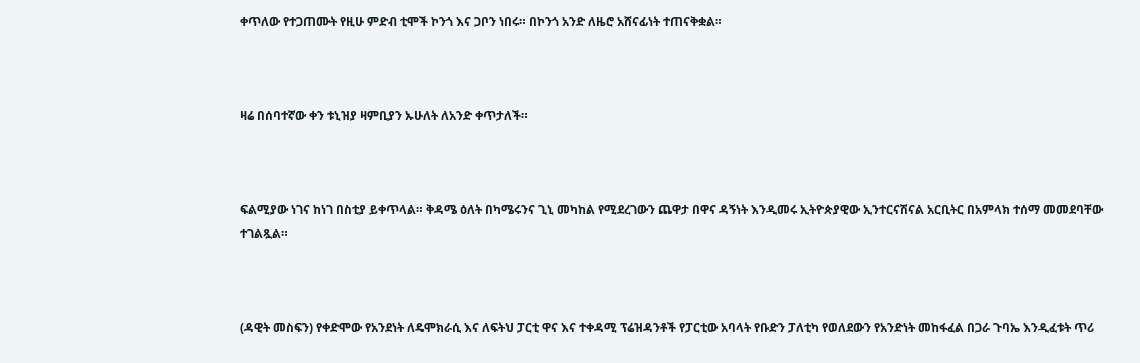ቀጥለው የተጋጠሙት የዚሁ ምድብ ቲሞች ኮንጎ እና ጋቦን ነበሩ። በኮንጎ አንድ ለዜሮ አሸናፊነት ተጠናቅቋል።



ዛሬ በሰባተኛው ቀን ቱኒዝያ ዛምቢያን ኡሁለት ለአንድ ቀጥታለች።



ፍልሚያው ነገና ከነገ በስቲያ ይቀጥላል። ቅዳሜ ዕለት በካሜሩንና ጊኒ መካከል የሚደረገውን ጨዋታ በዋና ዳኝነት እንዲመሩ ኢትዮጵያዊው ኢንተርናሽናል አርቢትር በአምላክ ተሰማ መመደባቸው ተገልጿል።



(ዳዊት መስፍን) የቀድሞው የአንደነት ለዴሞክራሲ እና ለፍትህ ፓርቲ ዋና እና ተቀዳሚ ፕሬዝዳንቶች የፓርቲው አባላት የቡድን ፓለቲካ የወለደውን የአንድነት መከፋፈል በጋራ ጉባኤ እንዲፈቱት ጥሪ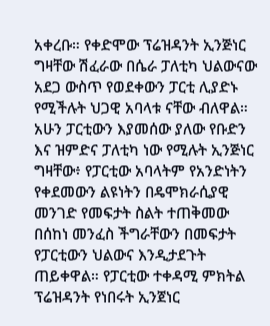አቀረቡ። የቀድሞው ፕሬዝዳንት ኢንጅነር ግዛቸው ሽፈራው በሴራ ፓለቲካ ህልውናው አደጋ ውስጥ የወደቀውን ፓርቲ ሊያድኑ የሚችሉት ህጋዊ አባላቱ ናቸው ብለዋል። አሁን ፓርቲውን እያመሰው ያለው የቡድን እና ዝምድና ፓለቲካ ነው የሚሉት ኢንጅነር ግዛቸው፥ የፓርቲው አባላትም የአንድነትን የቀደመውን ልዩነትን በዴሞክራሲያዊ መንገድ የመፍታት ስልት ተጠቅመው በሰከነ መንፈስ ችግራቸውን በመፍታት የፓርቲውን ህልውና እንዲታደጉት ጠይቀዋል። የፓርቲው ተቀዳሚ ምክትል ፕሬዝዳንት የነበሩት ኢንጀነር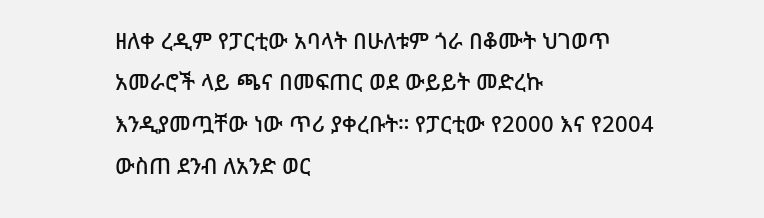ዘለቀ ረዲም የፓርቲው አባላት በሁለቱም ጎራ በቆሙት ህገወጥ አመራሮች ላይ ጫና በመፍጠር ወደ ውይይት መድረኩ እንዲያመጧቸው ነው ጥሪ ያቀረቡት። የፓርቲው የ2000 እና የ2004 ውስጠ ደንብ ለአንድ ወር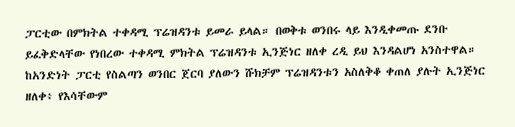ፓርቲው በምክትል ተቀዳሚ ፕሬዝዳንቱ ይመራ ይላል። በወቅቱ ወንበሩ ላይ እንዲቀመጡ ደንቡ ይፈቅድላቸው የነበረው ተቀዳሚ ምክትል ፕሬዝዳንቱ ኢንጅነር ዘለቀ ረዲ ይህ እንዳልሆነ አንስተዋል። ከአንድነት ፓርቲ የስልጣን ወንበር ጀርባ ያለውን ሹክቻም ፕሬዝዳንቱን አስለቅቆ ቀጠለ ያሉት ኢንጅነር ዘለቀ፥ የእሳቸውም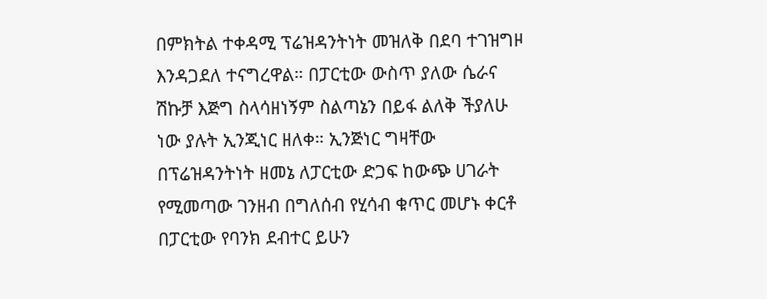በምክትል ተቀዳሚ ፕሬዝዳንትነት መዝለቅ በደባ ተገዝግዞ እንዳጋደለ ተናግረዋል። በፓርቲው ውስጥ ያለው ሴራና ሽኩቻ እጅግ ስላሳዘነኝም ስልጣኔን በይፋ ልለቅ ችያለሁ ነው ያሉት ኢንጂነር ዘለቀ። ኢንጅነር ግዛቸው በፕሬዝዳንትነት ዘመኔ ለፓርቲው ድጋፍ ከውጭ ሀገራት የሚመጣው ገንዘብ በግለሰብ የሂሳብ ቁጥር መሆኑ ቀርቶ በፓርቲው የባንክ ደብተር ይሁን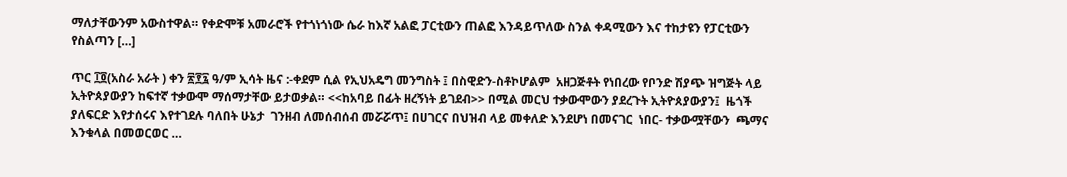ማለታቸውንም አውስተዋል። የቀድሞቹ አመራሮች የተጎነጎነው ሴራ ከእኛ አልፎ ፓርቲውን ጠልፎ እንዳይጥለው ስንል ቀዳሚውን እና ተከታዩን የፓርቲውን የስልጣን […]

ጥር ፲፬(አስራ አራት ) ቀን ፳፻፯ ዓ/ም ኢሳት ዜና :-ቀደም ሲል የኢህአዴግ መንግስት ፤ በስዊድን-ስቶኮሆልም  አዘጋጅቶት የነበረው የቦንድ ሽያጭ ዝግጅት ላይ ኢትዮጰያውያን ከፍተኛ ተቃውሞ ማሰማታቸው ይታወቃል። <<ከአባይ በፊት ዘረኝነት ይገደብ>> በሚል መርህ ተቃውሞውን ያደረጉት ኢትዮጰያውያን፤  ዜጎች ያለፍርድ እየታሰሩና እየተገደሉ ባለበት ሁኔታ  ገንዘብ ለመሰብሰብ መሯሯጥ፤ በሀገርና በህዝብ ላይ መቀለድ እንደሆነ በመናገር  ነበር- ተቃውሟቸውን  ጫማና እንቁላል በመወርወር …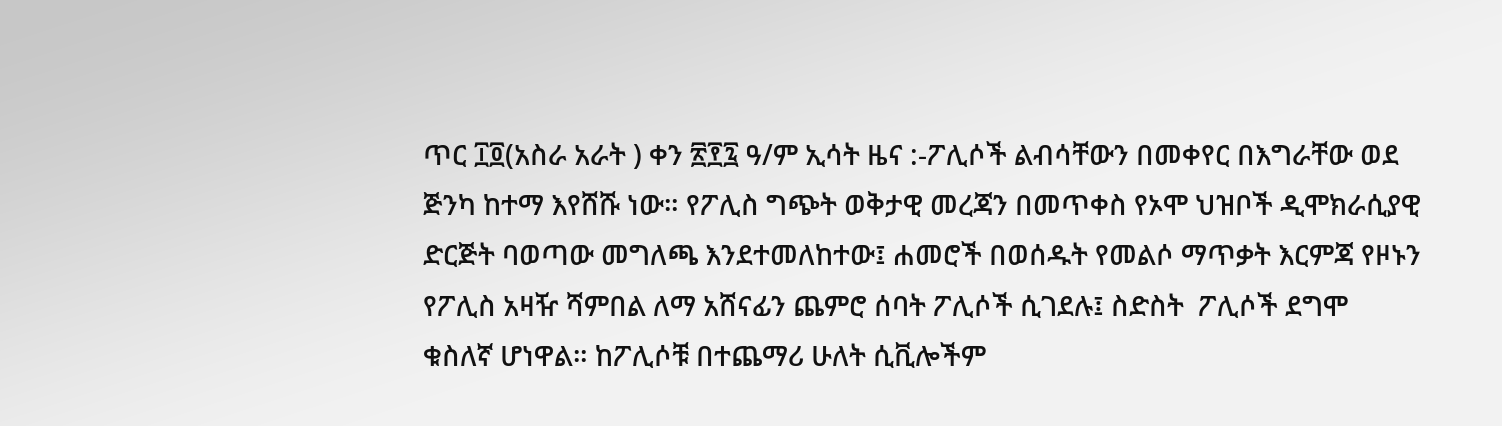ጥር ፲፬(አስራ አራት ) ቀን ፳፻፯ ዓ/ም ኢሳት ዜና :-ፖሊሶች ልብሳቸውን በመቀየር በእግራቸው ወደ ጅንካ ከተማ እየሸሹ ነው። የፖሊስ ግጭት ወቅታዊ መረጃን በመጥቀስ የኦሞ ህዝቦች ዲሞክራሲያዊ ድርጅት ባወጣው መግለጫ እንደተመለከተው፤ ሐመሮች በወሰዱት የመልሶ ማጥቃት እርምጃ የዞኑን የፖሊስ አዛዥ ሻምበል ለማ አሸናፊን ጨምሮ ሰባት ፖሊሶች ሲገደሉ፤ ስድስት  ፖሊሶች ደግሞ ቁስለኛ ሆነዋል። ከፖሊሶቹ በተጨማሪ ሁለት ሲቪሎችም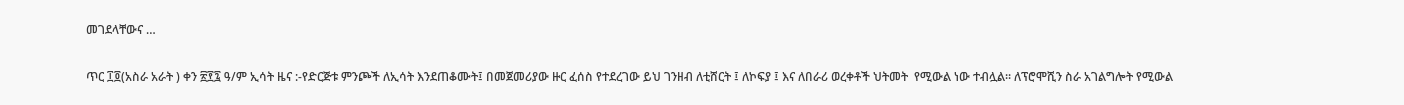መገደላቸውና …

ጥር ፲፬(አስራ አራት ) ቀን ፳፻፯ ዓ/ም ኢሳት ዜና :-የድርጅቱ ምንጮች ለኢሳት እንደጠቆሙት፤ በመጀመሪያው ዙር ፈሰስ የተደረገው ይህ ገንዘብ ለቲሸርት ፤ ለኮፍያ ፤ እና ለበራሪ ወረቀቶች ህትመት  የሚውል ነው ተብሏል፡፡ ለፕሮሞሺን ስራ አገልግሎት የሚውል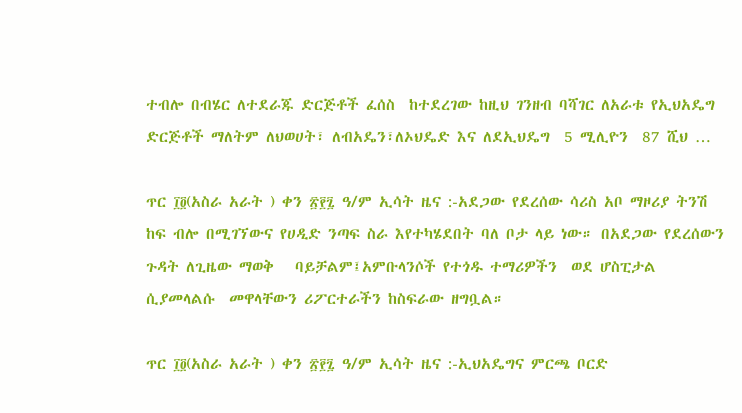ተብሎ በብሄር ለተደራጁ ድርጅቶች ፈሰስ  ከተደረገው ከዚህ ገንዘብ ባሻገር ለአራቱ የኢህአዴግ ድርጅቶች ማለትም ለህወሀት፣ ለብአዴን፣ለኦህዴድ እና ለደኢህዴግ  5 ሚሊዮን  87 ሺህ …

ጥር ፲፬(አስራ አራት ) ቀን ፳፻፯ ዓ/ም ኢሳት ዜና :-አደጋው የደረሰው ሳሪስ አቦ ማዞሪያ ትንሽ ከፍ ብሎ በሚገኘውና የሀዲድ ንጣፍ ስራ እየተካሄደበት ባለ ቦታ ላይ ነው። በአደጋው የደረሰውን ጉዳት ለጊዜው ማወቅ   ባይቻልም፤አምቡላንሶች የተጎዱ ተማሪዎችን  ወደ ሆስፒታል ሲያመላልሱ  መዋላቸውን ሪፖርተራችን ከስፍራው ዘግቧል።

ጥር ፲፬(አስራ አራት ) ቀን ፳፻፯ ዓ/ም ኢሳት ዜና :-ኢህአዴግና ምርጫ ቦርድ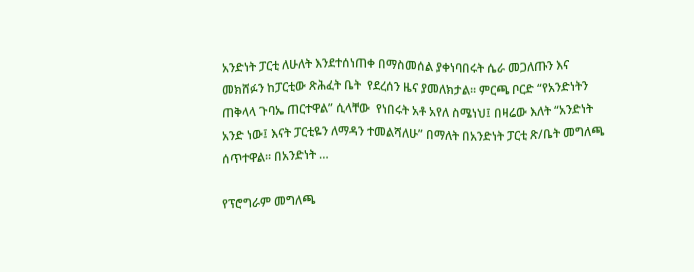አንድነት ፓርቲ ለሁለት እንደተሰነጠቀ በማስመሰል ያቀነባበሩት ሴራ መጋለጡን እና መክሸፉን ከፓርቲው ጽሕፈት ቤት  የደረሰን ዜና ያመለክታል። ምርጫ ቦርድ “የአንድነትን ጠቅላላ ጉባኤ ጠርተዋል” ሲላቸው  የነበሩት አቶ አየለ ስሜነህ፤ በዛሬው እለት “አንድነት አንድ ነው፤ እናት ፓርቲዬን ለማዳን ተመልሻለሁ” በማለት በአንድነት ፓርቲ ጽ/ቤት መግለጫ ሰጥተዋል፡፡ በአንድነት …

የፕሮግራም መግለጫ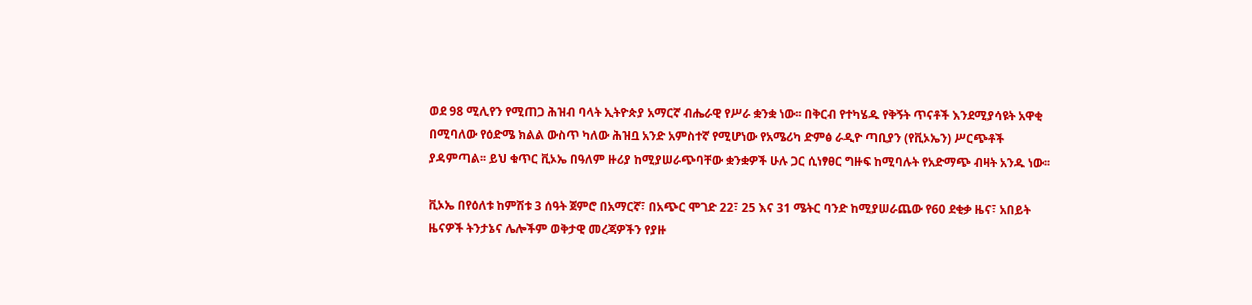ወደ 98 ሚሊየን የሚጠጋ ሕዝብ ባላት ኢትዮጵያ አማርኛ ብሔራዊ የሥራ ቋንቋ ነው፡፡ በቅርብ የተካሄዱ የቅኝት ጥናቶች እንደሚያሳዩት አዋቂ በሚባለው የዕድሜ ክልል ውስጥ ካለው ሕዝቧ አንድ አምስተኛ የሚሆነው የአሜሪካ ድምፅ ራዲዮ ጣቢያን (የቪኦኤን) ሥርጭቶች ያዳምጣል፡፡ ይህ ቁጥር ቪኦኤ በዓለም ዙሪያ ከሚያሠራጭባቸው ቋንቋዎች ሁሉ ጋር ሲነፃፀር ግዙፍ ከሚባሉት የአድማጭ ብዛት አንዱ ነው፡፡

ቪኦኤ በየዕለቱ ከምሽቱ 3 ሰዓት ጀምሮ በአማርኛ፣ በአጭር ሞገድ 22፣ 25 እና 31 ሜትር ባንድ ከሚያሠራጨው የ60 ደቂቃ ዜና፣ አበይት ዜናዎች ትንታኔና ሌሎችም ወቅታዊ መረጃዎችን የያዙ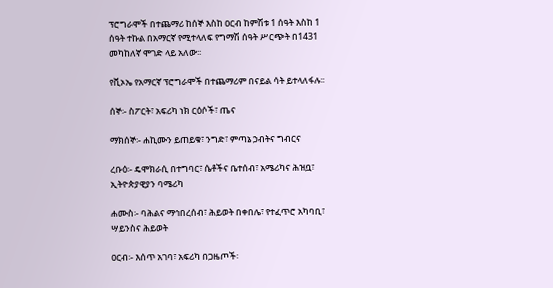ፕሮግራሞች በተጨማሪ ከሰኞ እስከ ዐርብ ከምሽቱ 1 ሰዓት እስከ 1 ሰዓት ተኩል በአማርኛ የሚተላለፍ የግማሽ ሰዓት ሥርጭት በ1431 መካከለኛ ሞገድ ላይ አለው፡፡

የቪኦኤ የአማርኛ ፕሮግራሞች በተጨማሪም በናይል ሳት ይተላለፋሉ፡፡

ሰኞ፡- ስፖርት፣ አፍሪካ ነክ ርዕሶች፣ ጤና

ማክሰኞ፡- ሐኪሙን ይጠይቁ፣ ንግድ፣ ምጣኔ ኃብትና ግብርና

ረቡዕ፡- ዴሞክራሲ በተግባር፣ ሴቶችና ቤተሰብ፣ አሜሪካና ሕዝቧ፣ ኢትዮጵያዊያን ባሜሪካ

ሐሙስ፡- ባሕልና ማኅበረሰብ፣ ሕይወት በቀበሌ፣ የተፈጥሮ አካባቢ፣ ሣይንስና ሕይወት

ዐርብ፡- እሰጥ አገባ፣ አፍሪካ በጋዜጦች፡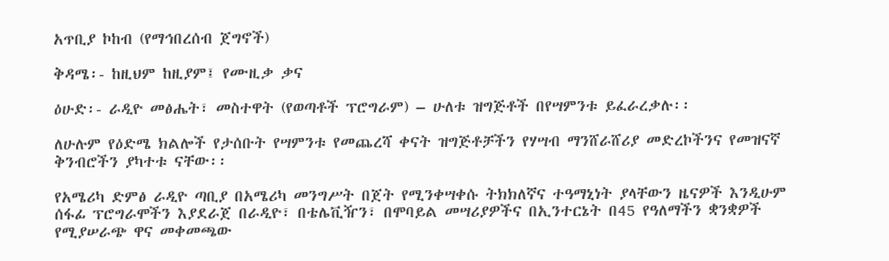አጥቢያ ኮከብ (የማኅበረሰብ ጀግኖች)

ቅዳሜ፡- ከዚህም ከዚያም፤ የሙዚቃ ቃና

ዕሁድ፡- ራዲዮ መፅሔት፣ መስተዋት (የወጣቶች ፕሮግራም) – ሁለቱ ዝግጅቶች በየሣምንቱ ይፈራረቃሉ፡፡

ለሁሉም የዕድሜ ክልሎች የታሰቡት የሣምንቱ የመጨረሻ ቀናት ዝግጅቶቻችን የሃሣብ ማንሸራሸሪያ መድረኮችንና የመዝናኛ ቅንብሮችን ያካተቱ ናቸው፡፡

የአሜሪካ ድምፅ ራዲዮ ጣቢያ በአሜሪካ መንግሥት በጀት የሚንቀሣቀሱ ትክክለኛና ተዓማኒነት ያላቸውን ዜናዎች እንዲሁም ሰፋፊ ፕሮግራሞችን እያደራጀ በራዲዮ፣ በቴሌቪዥን፣ በሞባይል መሣሪያዎችና በኢንተርኔት በ45 የዓለማችን ቋንቋዎች የሚያሠራጭ ዋና መቀመጫው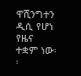ዋሺንግተን ዲሲ የሆነ የዜና ተቋም ነው፡፡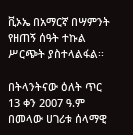ቪኦኤ በአማርኛ በሣምንት የዘጠኝ ሰዓት ተኩል ሥርጭት ያስተላልፋል፡፡

በትላንትናው ዕለት ጥር 13 ቀን 2007 ዓ.ም በመላው ሀገሪቱ ሰላማዊ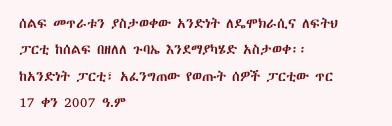ሰልፍ መጥራቱን ያስታወቀው አንድነት ለዴሞክራሲና ለፍትህ ፓርቲ ከሰልፍ በዘለለ ጉባኤ እንደማያካሄድ አስታወቀ፡፡ ከአንድነት ፓርቲ፣ አፈንግጠው የወጡት ሰዎች ፓርቲው ጥር 17 ቀን 2007 ዓ.ም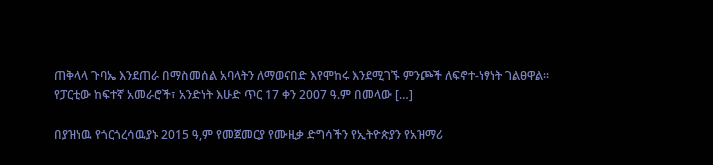ጠቅላላ ጉባኤ እንደጠራ በማስመሰል አባላትን ለማወናበድ እየሞከሩ እንደሚገኙ ምንጮች ለፍኖተ-ነፃነት ገልፀዋል፡፡ የፓርቲው ከፍተኛ አመራሮች፣ አንድነት እሁድ ጥር 17 ቀን 2007 ዓ.ም በመላው […]

በያዝነዉ የጎርጎረሳዉያኑ 2015 ዓ,ም የመጀመርያ የሙዚቃ ድግሳችን የኢትዮጵያን የአዝማሪ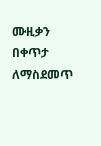ሙዚቃን በቀጥታ ለማስደመጥ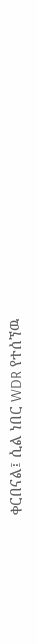ቀርበናል፤ ሲል ነበር WDR የተሰኘዉ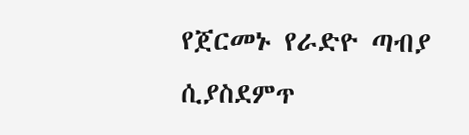የጀርመኑ የራድዮ ጣብያ ሲያስደምጥ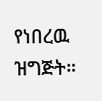የነበረዉ ዝግጅት።